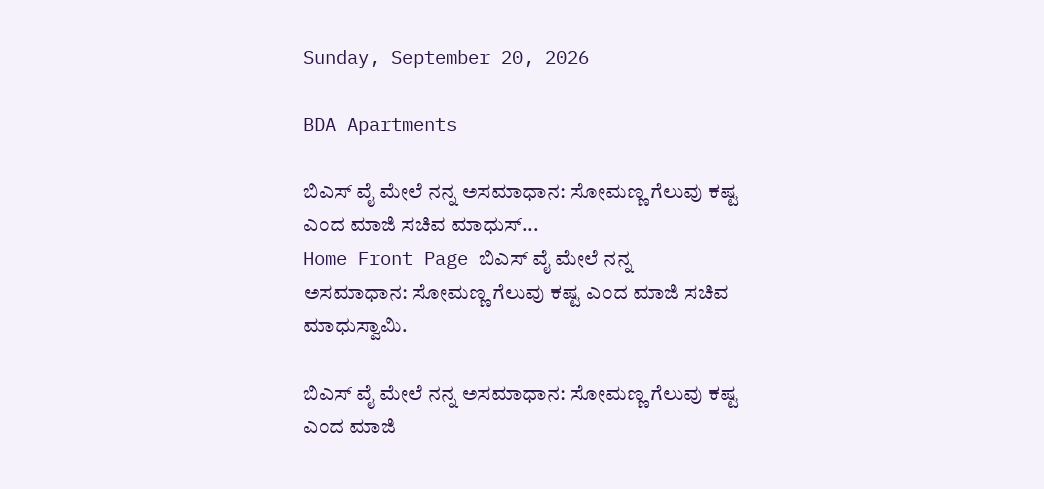Sunday, September 20, 2026

BDA Apartments

ಬಿಎಸ್ ವೈ ಮೇಲೆ ನನ್ನ ಅಸಮಾಧಾನ: ಸೋಮಣ್ಣ ಗೆಲುವು ಕಷ್ಟ ಎಂದ ಮಾಜಿ ಸಚಿವ ಮಾಧುಸ್...
Home Front Page ಬಿಎಸ್ ವೈ ಮೇಲೆ ನನ್ನ ಅಸಮಾಧಾನ: ಸೋಮಣ್ಣ ಗೆಲುವು ಕಷ್ಟ ಎಂದ ಮಾಜಿ ಸಚಿವ ಮಾಧುಸ್ವಾಮಿ.

ಬಿಎಸ್ ವೈ ಮೇಲೆ ನನ್ನ ಅಸಮಾಧಾನ: ಸೋಮಣ್ಣ ಗೆಲುವು ಕಷ್ಟ ಎಂದ ಮಾಜಿ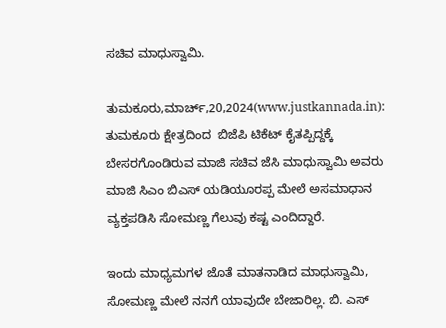ಸಚಿವ ಮಾಧುಸ್ವಾಮಿ.

ತುಮಕೂರು,ಮಾರ್ಚ್,20,2024(www.justkannada.in):  ತುಮಕೂರು ಕ್ಷೇತ್ರದಿಂದ  ಬಿಜೆಪಿ ಟಿಕೆಟ್ ಕೈತಪ್ಪಿದ್ದಕ್ಕೆ ಬೇಸರಗೊಂಡಿರುವ ಮಾಜಿ ಸಚಿವ ಜೆಸಿ ಮಾಧುಸ್ವಾಮಿ ಅವರು ಮಾಜಿ ಸಿಎಂ ಬಿಎಸ್ ಯಡಿಯೂರಪ್ಪ ಮೇಲೆ ಅಸಮಾಧಾನ ವ್ಯಕ್ತಪಡಿಸಿ ಸೋಮಣ್ಣ ಗೆಲುವು ಕಷ್ಟ ಎಂದಿದ್ದಾರೆ.

ಇಂದು ಮಾಧ್ಯಮಗಳ ಜೊತೆ ಮಾತನಾಡಿದ ಮಾಧುಸ್ವಾಮಿ, ಸೋಮಣ್ಣ ಮೇಲೆ ನನಗೆ ಯಾವುದೇ ಬೇಜಾರಿಲ್ಲ. ಬಿ. ಎಸ್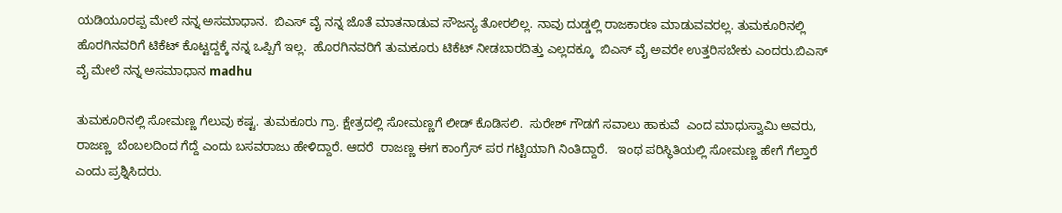ಯಡಿಯೂರಪ್ಪ ಮೇಲೆ ನನ್ನ ಅಸಮಾಧಾನ.  ಬಿಎಸ್ ವೈ ನನ್ನ ಜೊತೆ ಮಾತನಾಡುವ ಸೌಜನ್ಯ ತೋರಲಿಲ್ಲ. ನಾವು ದುಡ್ಡಲ್ಲಿ ರಾಜಕಾರಣ ಮಾಡುವವರಲ್ಲ. ತುಮಕೂರಿನಲ್ಲಿ ಹೊರಗಿನವರಿಗೆ ಟಿಕೆಟ್ ಕೊಟ್ಟದ್ದಕ್ಕೆ ನನ್ನ ಒಪ್ಪಿಗೆ ಇಲ್ಲ.  ಹೊರಗಿನವರಿಗೆ ತುಮಕೂರು ಟಿಕೆಟ್ ನೀಡಬಾರದಿತ್ತು ಎಲ್ಲದಕ್ಕೂ  ಬಿಎಸ್ ವೈ ಅವರೇ ಉತ್ತರಿಸಬೇಕು ಎಂದರು.ಬಿಎಸ್ ವೈ ಮೇಲೆ ನನ್ನ ಅಸಮಾಧಾನ madhu

ತುಮಕೂರಿನಲ್ಲಿ ಸೋಮಣ್ಣ ಗೆಲುವು ಕಷ್ಟ. ತುಮಕೂರು ಗ್ರಾ. ಕ್ಷೇತ್ರದಲ್ಲಿ ಸೋಮಣ್ಣಗೆ ಲೀಡ್ ಕೊಡಿಸಲಿ.  ಸುರೇಶ್ ಗೌಡಗೆ ಸವಾಲು ಹಾಕುವೆ  ಎಂದ ಮಾಧುಸ್ವಾಮಿ ಅವರು, ರಾಜಣ್ಣ  ಬೆಂಬಲದಿಂದ ಗೆದ್ದೆ ಎಂದು ಬಸವರಾಜು ಹೇಳಿದ್ದಾರೆ. ಆದರೆ  ರಾಜಣ್ಣ ಈಗ ಕಾಂಗ್ರೆಸ್ ಪರ ಗಟ್ಟಿಯಾಗಿ ನಿಂತಿದ್ದಾರೆ.   ಇಂಥ ಪರಿಸ್ಥಿತಿಯಲ್ಲಿ ಸೋಮಣ್ಣ ಹೇಗೆ ಗೆಲ್ತಾರೆ ಎಂದು ಪ್ರಶ್ನಿಸಿದರು.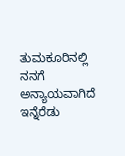ತುಮಕೂರಿನಲ್ಲಿ ನನಗೆ ಅನ್ಯಾಯವಾಗಿದೆ ಇನ್ನೆರೆಡು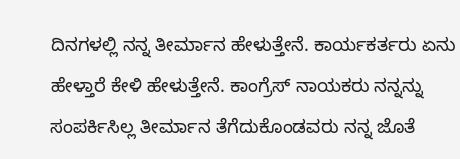ದಿನಗಳಲ್ಲಿ ನನ್ನ ತೀರ್ಮಾನ ಹೇಳುತ್ತೇನೆ. ಕಾರ್ಯಕರ್ತರು ಏನು ಹೇಳ್ತಾರೆ ಕೇಳಿ ಹೇಳುತ್ತೇನೆ. ಕಾಂಗ್ರೆಸ್ ನಾಯಕರು ನನ್ನನ್ನು ಸಂಪರ್ಕಿಸಿಲ್ಲ ತೀರ್ಮಾನ ತೆಗೆದುಕೊಂಡವರು ನನ್ನ ಜೊತೆ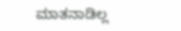ಮಾತನಾಡಿಲ್ಲ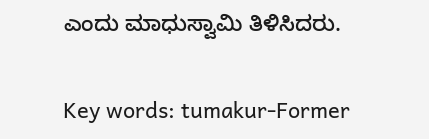ಎಂದು ಮಾಧುಸ್ವಾಮಿ ತಿಳಿಸಿದರು.

Key words: tumakur-Former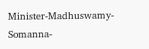Minister-Madhuswamy- Somanna-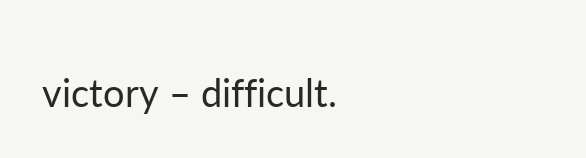victory – difficult.